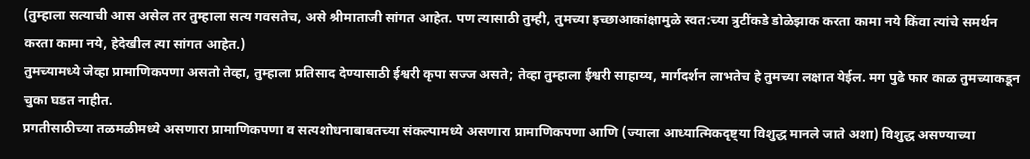(तुम्हाला सत्याची आस असेल तर तुम्हाला सत्य गवसतेच, असे श्रीमाताजी सांगत आहेत. पण त्यासाठी तुम्ही, तुमच्या इच्छाआकांक्षामुळे स्वत:च्या त्रुटींकडे डोळेझाक करता कामा नये किंवा त्यांचे समर्थन करता कामा नये, हेदेखील त्या सांगत आहेत.)
तुमच्यामध्ये जेव्हा प्रामाणिकपणा असतो तेव्हा, तुम्हाला प्रतिसाद देण्यासाठी ईश्वरी कृपा सज्ज असते; तेव्हा तुम्हाला ईश्वरी साहाय्य, मार्गदर्शन लाभतेच हे तुमच्या लक्षात येईल. मग पुढे फार काळ तुमच्याकडून चुका घडत नाहीत.
प्रगतीसाठीच्या तळमळीमध्ये असणारा प्रामाणिकपणा व सत्यशोधनाबाबतच्या संकल्पामध्ये असणारा प्रामाणिकपणा आणि (ज्याला आध्यात्मिकदृष्ट्या विशुद्ध मानले जाते अशा) विशुद्ध असण्याच्या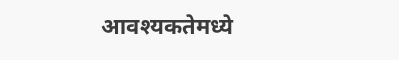आवश्यकतेमध्ये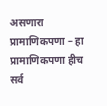असणारा प्रामाणिकपणा – हा प्रामाणिकपणा हीच सर्व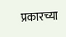प्रकारच्या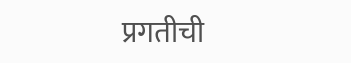प्रगतीची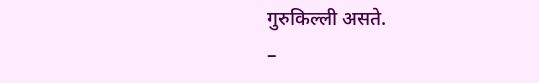गुरुकिल्ली असते.
–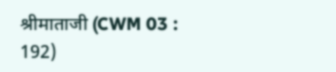श्रीमाताजी (CWM 03 : 192)